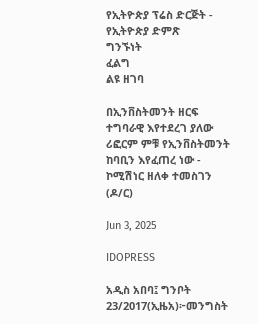የኢትዮጵያ ፕሬስ ድርጅት - የኢትዮጵያ ድምጽ
ግንኙነት
ፈልግ
ልዩ ዘገባ

በኢንቨስትመንት ዘርፍ ተግባራዊ እየተደረገ ያለው ሪፎርም ምቹ የኢንቨስትመንት ከባቢን እየፈጠረ ነው - ኮሚሽነር ዘለቀ ተመስገን (ዶ/ር)

Jun 3, 2025

IDOPRESS

አዲስ አበባ፤ ግንቦት 23/2017(ኢዜአ)፦መንግስት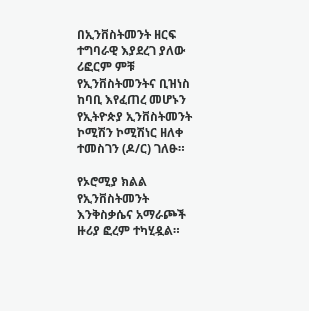በኢንቨስትመንት ዘርፍ ተግባራዊ እያደረገ ያለው ሪፎርም ምቹ የኢንቨስትመንትና ቢዝነስ ከባቢ እየፈጠረ መሆኑን የኢትዮጵያ ኢንቨስትመንት ኮሚሽን ኮሚሽነር ዘለቀ ተመስገን (ዶ/ር) ገለፁ።

የኦሮሚያ ክልል የኢንቨስትመንት እንቅስቃሴና አማራጮች ዙሪያ ፎረም ተካሂዷል።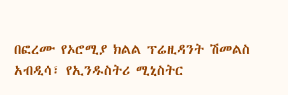በፎረሙ የኦሮሚያ ክልል ፕሬዚዳንት ሽመልስ አብዲሳ፣ የኢንዱስትሪ ሚኒስትር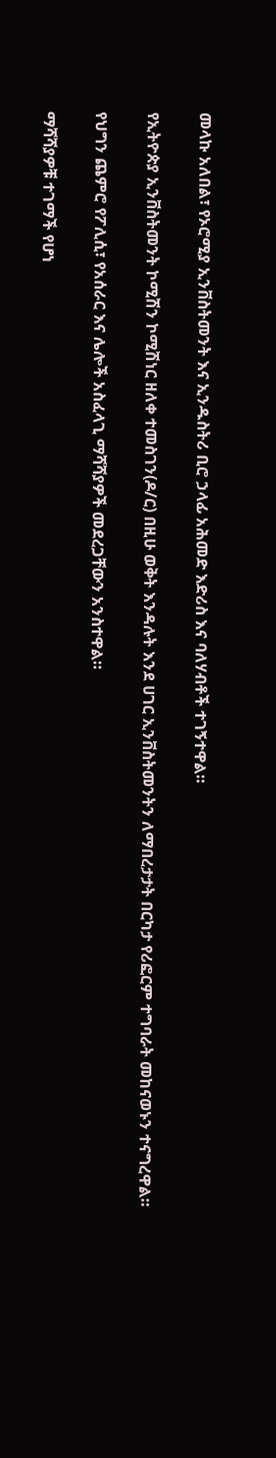መላኩ አለበል፣ የኦሮሚያ ኢንቨስትመንት እና ኢንዱስትሪ ቢሮ ኃላፊ አሕመድ እድሪስ እና ባለሃብቶች ተገኝተዋል።

የኢትዮጵያ ኢንቨስትመንት ኮሚሽን ኮሚሽነር ዘለቀ ተመስገን(ዶ/ር) በዚሁ ወቅት እንዳሉት እንደ ሀገር ኢንቨስትመንትን ለማበረታታት በርካታ የሪፎርም ተግባራት መከናወኑን ተናግረዋል።

የህግን ጨምሮ የፖሊሲ፣ የአሰራር እና ሌሎች አስፈላጊ ማሻሻያዎች መደረጋቸውን አንስተዋል።

ማሻሻያዎቹ ተገማች የሆነ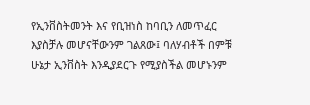የኢንቨስትመንት እና የቢዝነስ ከባቢን ለመጥፈር እያስቻሉ መሆናቸውንም ገልጸው፤ ባለሃብቶች በምቹ ሁኔታ ኢንቨስት እንዲያደርጉ የሚያስችል መሆኑንም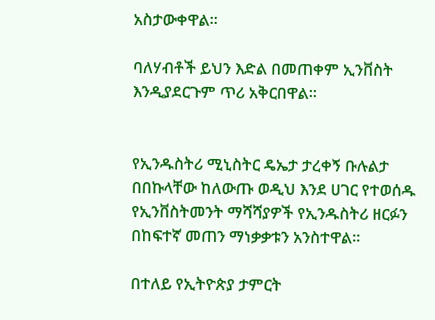አስታውቀዋል።

ባለሃብቶች ይህን እድል በመጠቀም ኢንቨስት እንዲያደርጉም ጥሪ አቅርበዋል፡፡


የኢንዱስትሪ ሚኒስትር ዴኤታ ታረቀኝ ቡሉልታ በበኩላቸው ከለውጡ ወዲህ እንደ ሀገር የተወሰዱ የኢንቨስትመንት ማሻሻያዎች የኢንዱስትሪ ዘርፉን በከፍተኛ መጠን ማነቃቃቱን አንስተዋል።

በተለይ የኢትዮጵያ ታምርት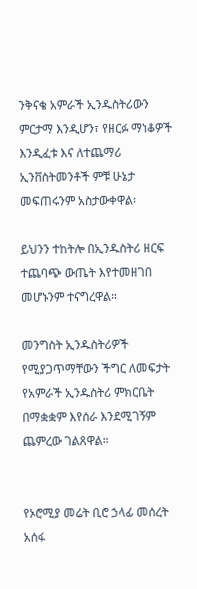ንቅናቄ አምራች ኢንዱስትሪውን ምርታማ እንዲሆን፣ የዘርፉ ማነቆዎች እንዲፈቱ እና ለተጨማሪ ኢንቨስትመንቶች ምቹ ሁኔታ መፍጠሩንም አስታውቀዋል፡

ይህንን ተከትሎ በኢንዱስትሪ ዘርፍ ተጨባጭ ውጤት እየተመዘገበ መሆኑንም ተናግረዋል።

መንግስት ኢንዱስትሪዎች የሚያጋጥማቸውን ችግር ለመፍታት የአምራች ኢንዱስትሪ ምክርቤት በማቋቋም እየሰራ እንደሚገኝም ጨምረው ገልጸዋል።


የኦሮሚያ መሬት ቢሮ ኃላፊ መሰረት አሰፋ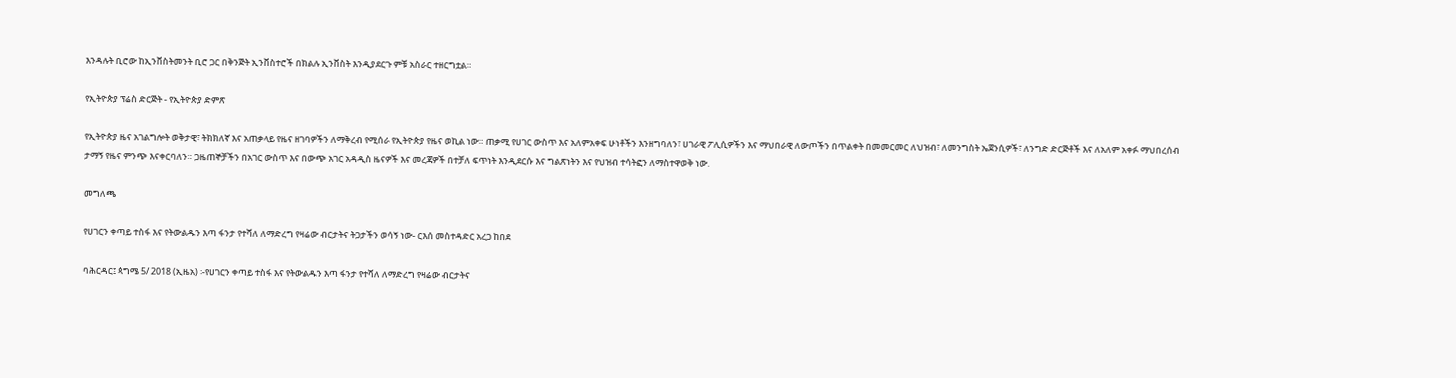እንዳሉት ቢሮው ከኢንቨስትመንት ቢሮ ጋር በቅንጅት ኢንቨስተሮች በክልሉ ኢንቨስት እንዲያደርጉ ምቹ አስራር ተዘርግቷል።

የኢትዮጵያ ፕሬስ ድርጅት - የኢትዮጵያ ድምጽ

የኢትዮጵያ ዜና አገልግሎት ወቅታዊ፣ ትክክለኛ እና አጠቃላይ የዜና ዘገባዎችን ለማቅረብ የሚሰራ የኢትዮጵያ የዜና ወኪል ነው። ጠቃሚ የሀገር ውስጥ እና አለምአቀፍ ሁነቶችን እንዘግባለን፣ ሀገራዊ ፖሊሲዎችን እና ማህበራዊ ለውጦችን በጥልቀት በመመርመር ለህዝብ፣ ለመንግስት ኤጀንሲዎች፣ ለንግድ ድርጅቶች እና ለአለም አቀፉ ማህበረሰብ ታማኝ የዜና ምንጭ እናቀርባለን። ጋዜጠኞቻችን በአገር ውስጥ እና በውጭ አገር አዳዲስ ዜናዎች እና መረጃዎች በተቻለ ፍጥነት እንዲደርሱ እና ግልጽነትን እና የህዝብ ተሳትፎን ለማስተዋወቅ ነው.

መግለጫ

የሀገርን ቀጣይ ተስፋ እና የትውልዱን እጣ ፋንታ የተሻለ ለማድረግ የዛሬው ብርታትና ትጋታችን ወሳኝ ነው- ርእሰ መስተዳድር አረጋ ከበደ

ባሕርዳር፤ ጳግሜ 5/ 2018 (ኢዜአ) ፡-የሀገርን ቀጣይ ተስፋ እና የትውልዱን እጣ ፋንታ የተሻለ ለማድረግ የዛሬው ብርታትና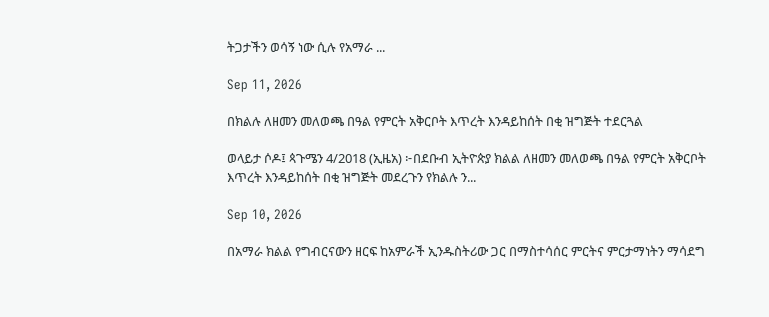ትጋታችን ወሳኝ ነው ሲሉ የአማራ ...

Sep 11, 2026

በክልሉ ለዘመን መለወጫ በዓል የምርት አቅርቦት እጥረት እንዳይከሰት በቂ ዝግጅት ተደርጓል

ወላይታ ሶዶ፤ ጳጉሜን 4/2018 (ኢዜአ) ፦በደቡብ ኢትዮጵያ ክልል ለዘመን መለወጫ በዓል የምርት አቅርቦት እጥረት እንዳይከሰት በቂ ዝግጅት መደረጉን የክልሉ ን...

Sep 10, 2026

በአማራ ክልል የግብርናውን ዘርፍ ከአምራች ኢንዱስትሪው ጋር በማስተሳሰር ምርትና ምርታማነትን ማሳደግ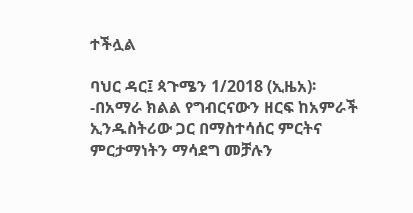ተችሏል

ባህር ዳር፤ ጳጉሜን 1/2018 (ኢዜአ)፡-በአማራ ክልል የግብርናውን ዘርፍ ከአምራች ኢንዱስትሪው ጋር በማስተሳሰር ምርትና ምርታማነትን ማሳደግ መቻሉን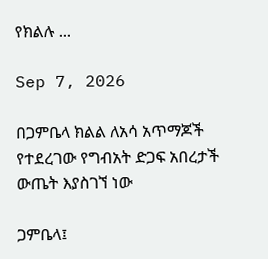የክልሉ ...

Sep 7, 2026

በጋምቤላ ክልል ለአሳ አጥማጆች የተደረገው የግብአት ድጋፍ አበረታች ውጤት እያስገኘ ነው

ጋምቤላ፤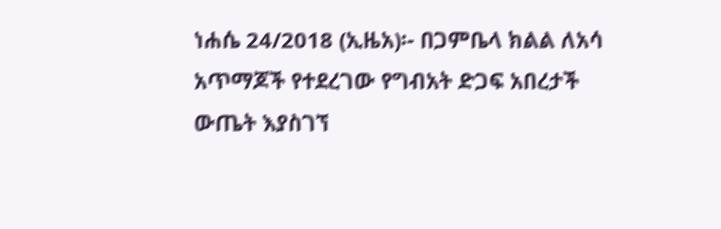ነሐሴ 24/2018 (ኢዜአ)፡- በጋምቤላ ክልል ለአሳ አጥማጆች የተደረገው የግብአት ድጋፍ አበረታች ውጤት እያስገኘ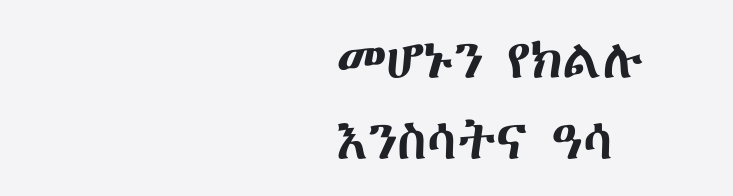መሆኑን የክልሉ እንስሳትና ዓሳ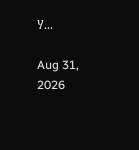ሃ...

Aug 31, 2026